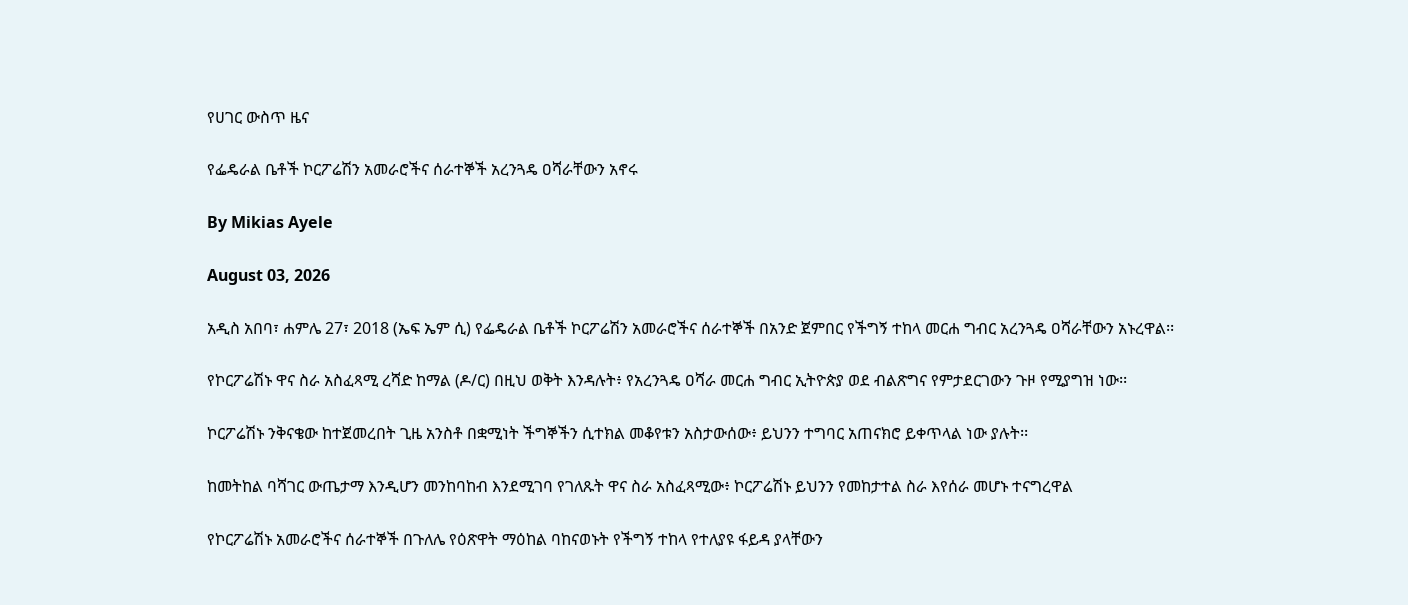የሀገር ውስጥ ዜና

የፌዴራል ቤቶች ኮርፖሬሽን አመራሮችና ሰራተኞች አረንጓዴ ዐሻራቸውን አኖሩ

By Mikias Ayele

August 03, 2026

አዲስ አበባ፣ ሐምሌ 27፣ 2018 (ኤፍ ኤም ሲ) የፌዴራል ቤቶች ኮርፖሬሽን አመራሮችና ሰራተኞች በአንድ ጀምበር የችግኝ ተከላ መርሐ ግብር አረንጓዴ ዐሻራቸውን አኑረዋል፡፡

የኮርፖሬሽኑ ዋና ስራ አስፈጻሚ ረሻድ ከማል (ዶ/ር) በዚህ ወቅት እንዳሉት፥ የአረንጓዴ ዐሻራ መርሐ ግብር ኢትዮጵያ ወደ ብልጽግና የምታደርገውን ጉዞ የሚያግዝ ነው፡፡

ኮርፖሬሽኑ ንቅናቄው ከተጀመረበት ጊዜ አንስቶ በቋሚነት ችግኞችን ሲተክል መቆየቱን አስታውሰው፥ ይህንን ተግባር አጠናክሮ ይቀጥላል ነው ያሉት፡፡

ከመትከል ባሻገር ውጤታማ እንዲሆን መንከባከብ እንደሚገባ የገለጹት ዋና ስራ አስፈጻሚው፥ ኮርፖሬሽኑ ይህንን የመከታተል ስራ እየሰራ መሆኑ ተናግረዋል

የኮርፖሬሽኑ አመራሮችና ሰራተኞች በጉለሌ የዕጽዋት ማዕከል ባከናወኑት የችግኝ ተከላ የተለያዩ ፋይዳ ያላቸውን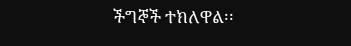ችግኞች ተክለዋል፡፡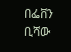በፌቨን ቢሻው